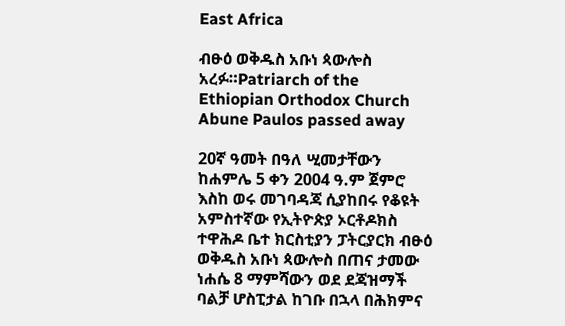East Africa

ብፁዕ ወቅዱስ አቡነ ጳውሎስ አረፉ።Patriarch of the Ethiopian Orthodox Church Abune Paulos passed away

20ኛ ዓመት በዓለ ሢመታቸውን ከሐምሌ 5 ቀን 2004 ዓ.ም ጀምሮ እስከ ወሩ መገባዳጃ ሲያከበሩ የቆዩት አምስተኛው የኢትዮጵያ ኦርቶዶክስ ተዋሕዶ ቤተ ክርስቲያን ፓትርያርክ ብፁዕ ወቅዱስ አቡነ ጳውሎስ በጠና ታመው ነሐሴ 8 ማምሻውን ወደ ደጃዝማች ባልቻ ሆስፒታል ከገቡ በኋላ በሕክምና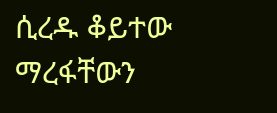ሲረዱ ቆይተው ማረፋቸውን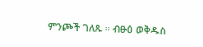ምንጮች ገለጹ ። ብፁዕ ወቅዱስ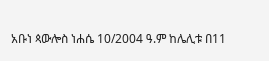አቡነ ጳውሎስ ነሐሴ 10/2004 ዓ.ም ከሌሊቱ በ11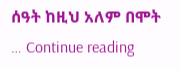ሰዓት ከዚህ አለም በሞት  … Continue reading